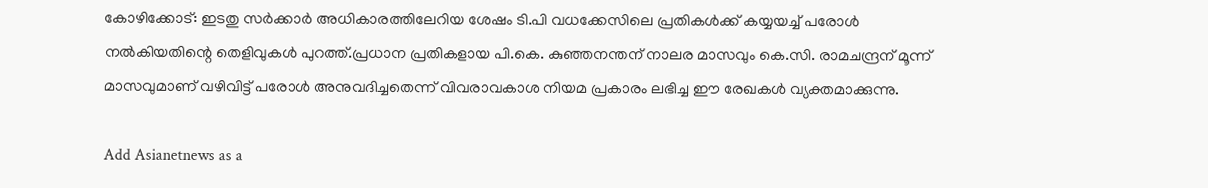കോഴിക്കോട്: ഇടതു സര്‍ക്കാര്‍ അധികാരത്തിലേറിയ ശേഷം ടി.പി വധക്കേസിലെ പ്രതികള്‍ക്ക് കയ്യയച്ച് പരോള്‍ നല്‍കിയതിന്റെ തെളിവുകള്‍ പുറത്ത്.പ്രധാന പ്രതികളായ പി.കെ. കുഞ്ഞനന്തന് നാലര മാസവും കെ.സി. രാമചന്ദ്രന് മൂന്ന് മാസവുമാണ് വഴിവിട്ട് പരോള്‍ അനുവദിച്ചതെന്ന് വിവരാവകാശ നിയമ പ്രകാരം ലഭിച്ച ഈ രേഖകള്‍ വ്യക്തമാക്കുന്നു.

Add Asianetnews as a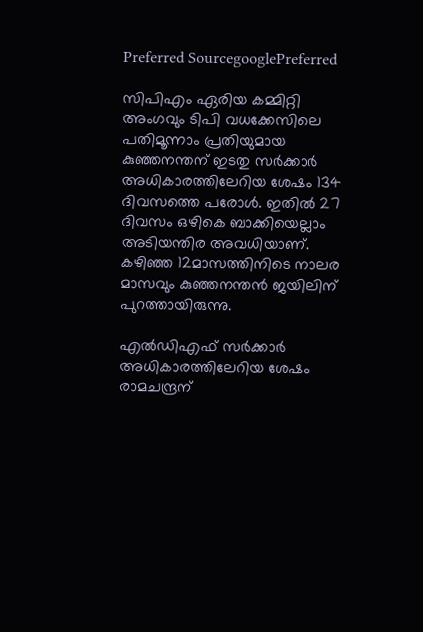Preferred SourcegooglePreferred

സിപിഎം ഏരിയ കമ്മിറ്റി അംഗവും ടിപി വധക്കേസിലെ പതിമൂന്നാം പ്രതിയുമായ കുഞ്ഞനന്തന് ഇടതു സര്‍ക്കാര്‍ അധികാരത്തിലേറിയ ശേഷം 134 ദിവസത്തെ പരോള്‍. ഇതില്‍ 27 ദിവസം ഒഴികെ ബാക്കിയെല്ലാം അടിയന്തിര അവധിയാണ്. കഴിഞ്ഞ 12മാസത്തിനിടെ നാലര മാസവും കുഞ്ഞനന്തന്‍ ജയിലിന് പുറത്തായിരുന്നു.

എല്‍ഡിഎഫ് സര്‍ക്കാര്‍ അധികാരത്തിലേറിയ ശേഷം രാമചന്ദ്രന്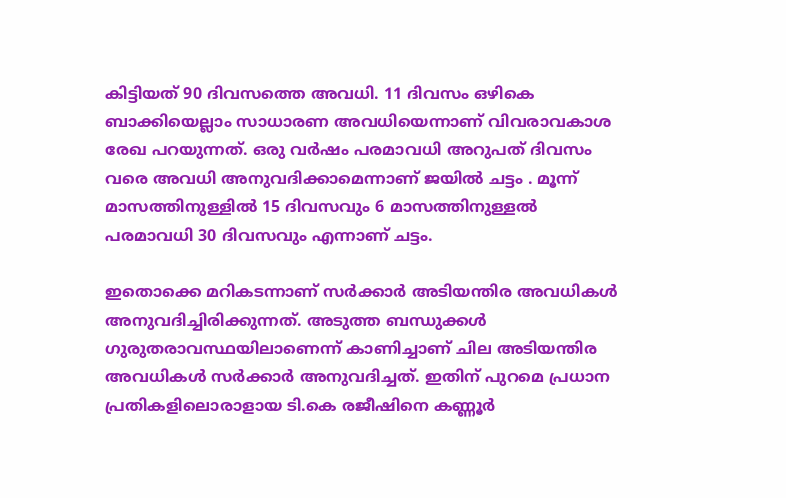കിട്ടിയത് 90 ദിവസത്തെ അവധി. 11 ദിവസം ഒഴികെ ബാക്കിയെല്ലാം സാധാരണ അവധിയെന്നാണ് വിവരാവകാശ രേഖ പറയുന്നത്. ഒരു വര്‍ഷം പരമാവധി അറുപത് ദിവസം വരെ അവധി അനുവദിക്കാമെന്നാണ് ജയില്‍ ചട്ടം . മൂന്ന് മാസത്തിനുള്ളില്‍ 15 ദിവസവും 6 മാസത്തിനുള്ളല്‍ പരമാവധി 30 ദിവസവും എന്നാണ് ചട്ടം.

ഇതൊക്കെ മറികടന്നാണ് സര്‍ക്കാര്‍ അടിയന്തിര അവധികള്‍ അനുവദിച്ചിരിക്കുന്നത്. അടുത്ത ബന്ധുക്കള്‍ ഗുരുതരാവസ്ഥയിലാണെന്ന് കാണിച്ചാണ് ചില അടിയന്തിര അവധികള്‍ സര്‍ക്കാര്‍ അനുവദിച്ചത്. ഇതിന് പുറമെ പ്രധാന പ്രതികളിലൊരാളായ ടി.കെ രജീഷിനെ കണ്ണൂര്‍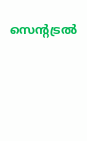സെന്റട്രല്‍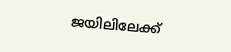ജയിലിലേക്ക്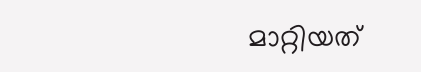മാറ്റിയത്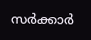സര്‍ക്കാര്‍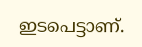ഇടപെട്ടാണ്.